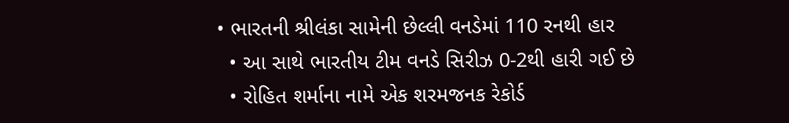• ભારતની શ્રીલંકા સામેની છેલ્લી વનડેમાં 110 રનથી હાર
  • આ સાથે ભારતીય ટીમ વનડે સિરીઝ 0-2થી હારી ગઈ છે
  • રોહિત શર્માના નામે એક શરમજનક રેકોર્ડ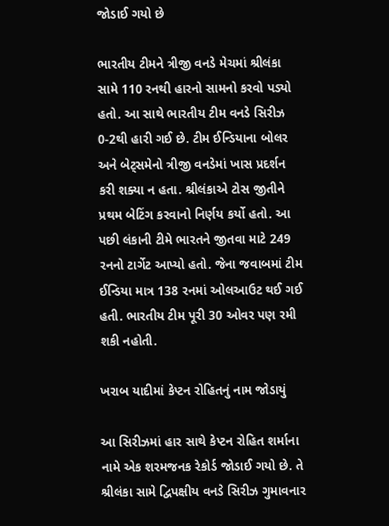જોડાઈ ગયો છે

ભારતીય ટીમને ત્રીજી વનડે મેચમાં શ્રીલંકા સામે 110 રનથી હારનો સામનો કરવો પડ્યો હતો. આ સાથે ભારતીય ટીમ વનડે સિરીઝ 0-2થી હારી ગઈ છે. ટીમ ઈન્ડિયાના બોલર અને બેટ્સમેનો ત્રીજી વનડેમાં ખાસ પ્રદર્શન કરી શક્યા ન હતા. શ્રીલંકાએ ટોસ જીતીને પ્રથમ બેટિંગ કરવાનો નિર્ણય કર્યો હતો. આ પછી લંકાની ટીમે ભારતને જીતવા માટે 249 રનનો ટાર્ગેટ આપ્યો હતો. જેના જવાબમાં ટીમ ઈન્ડિયા માત્ર 138 રનમાં ઓલઆઉટ થઈ ગઈ હતી. ભારતીય ટીમ પૂરી 30 ઓવર પણ રમી શકી નહોતી.

ખરાબ યાદીમાં કેપ્ટન રોહિતનું નામ જોડાયું

આ સિરીઝમાં હાર સાથે કેપ્ટન રોહિત શર્માના નામે એક શરમજનક રેકોર્ડ જોડાઈ ગયો છે. તે શ્રીલંકા સામે દ્વિપક્ષીય વનડે સિરીઝ ગુમાવનાર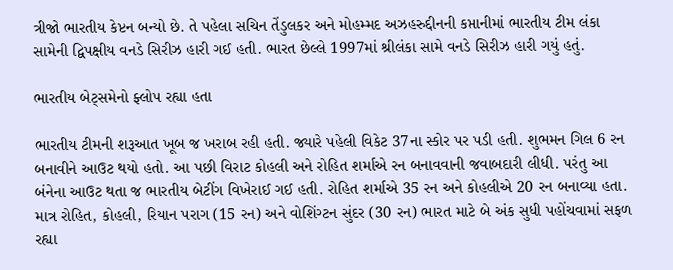ત્રીજો ભારતીય કેપ્ટન બન્યો છે. તે પહેલા સચિન તેંડુલકર અને મોહમ્મદ અઝહરુદ્દીનની કપ્તાનીમાં ભારતીય ટીમ લંકા સામેની દ્વિપક્ષીય વનડે સિરીઝ હારી ગઈ હતી. ભારત છેલ્લે 1997માં શ્રીલંકા સામે વનડે સિરીઝ હારી ગયું હતું.

ભારતીય બેટ્સમેનો ફ્લોપ રહ્યા હતા

ભારતીય ટીમની શરૂઆત ખૂબ જ ખરાબ રહી હતી. જ્યારે પહેલી વિકેટ 37ના સ્કોર પર પડી હતી. શુભમન ગિલ 6 રન બનાવીને આઉટ થયો હતો. આ પછી વિરાટ કોહલી અને રોહિત શર્માએ રન બનાવવાની જવાબદારી લીધી. પરંતુ આ બંનેના આઉટ થતા જ ભારતીય બેટીંગ વિખેરાઈ ગઈ હતી. રોહિત શર્માએ 35 રન અને કોહલીએ 20 રન બનાવ્યા હતા. માત્ર રોહિત, કોહલી, રિયાન પરાગ (15 રન) અને વોશિંગ્ટન સુંદર (30 રન) ભારત માટે બે અંક સુધી પહોંચવામાં સફળ રહ્યા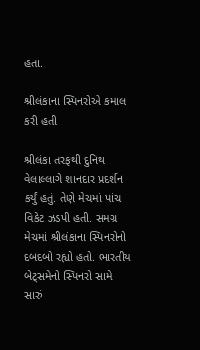હતા.

શ્રીલંકાના સ્પિનરોએ કમાલ કરી હતી

શ્રીલંકા તરફથી દુનિથ વેલાલ્લાગે શાનદાર પ્રદર્શન કર્યું હતું. તેણે મેચમાં પાંચ વિકેટ ઝડપી હતી. સમગ્ર મેચમાં શ્રીલંકાના સ્પિનરોનો દબદબો રહ્યો હતો. ભારતીય બેટ્સમેનો સ્પિનરો સામે સારું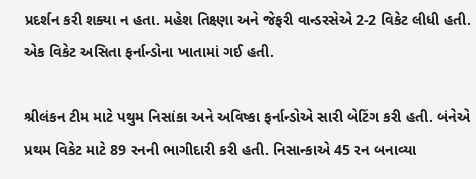પ્રદર્શન કરી શક્યા ન હતા. મહેશ તિક્ષ્ણા અને જેફરી વાન્ડરસેએ 2-2 વિકેટ લીધી હતી. એક વિકેટ અસિતા ફર્નાન્ડોના ખાતામાં ગઈ હતી.

શ્રીલંકન ટીમ માટે પથુમ નિસાંકા અને અવિષ્કા ફર્નાન્ડોએ સારી બેટિંગ કરી હતી. બંનેએ પ્રથમ વિકેટ માટે 89 રનની ભાગીદારી કરી હતી. નિસાન્કાએ 45 રન બનાવ્યા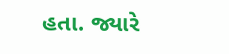હતા. જ્યારે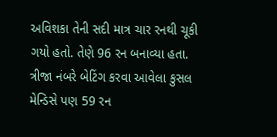અવિશકા તેની સદી માત્ર ચાર રનથી ચૂકી ગયો હતો. તેણે 96 રન બનાવ્યા હતા. ત્રીજા નંબરે બેટિંગ કરવા આવેલા કુસલ મેન્ડિસે પણ 59 રન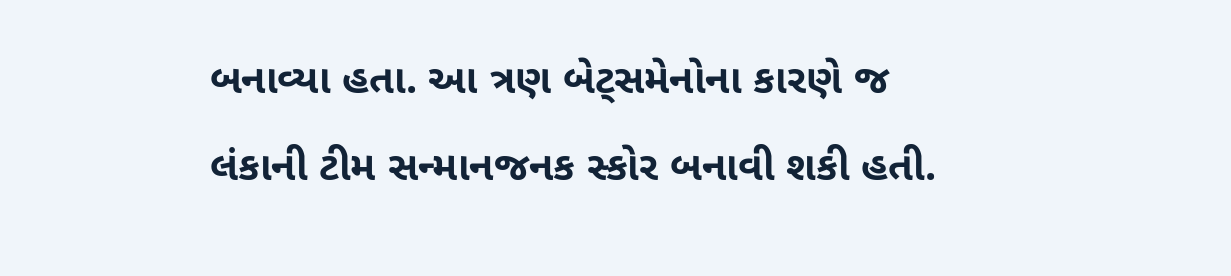બનાવ્યા હતા. આ ત્રણ બેટ્સમેનોના કારણે જ લંકાની ટીમ સન્માનજનક સ્કોર બનાવી શકી હતી.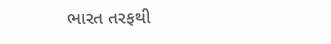ભારત તરફથી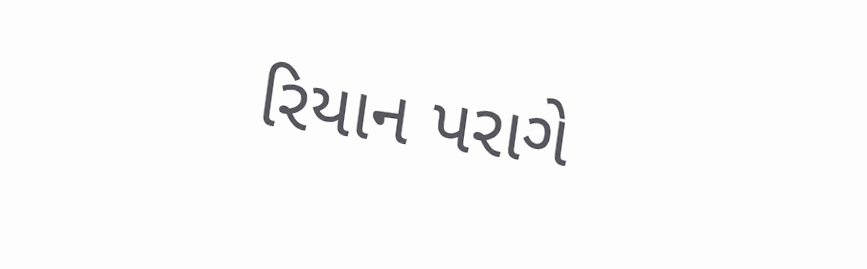રિયાન પરાગે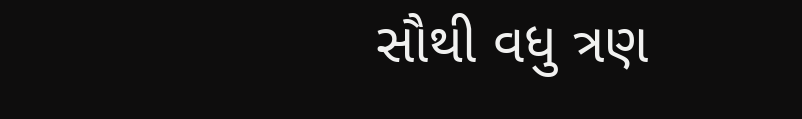સૌથી વધુ ત્રણ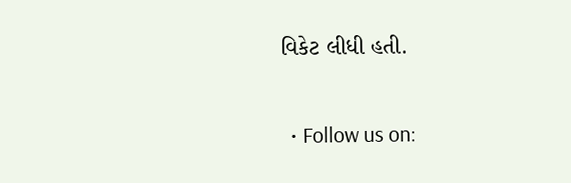વિકેટ લીધી હતી.

  • Follow us on: